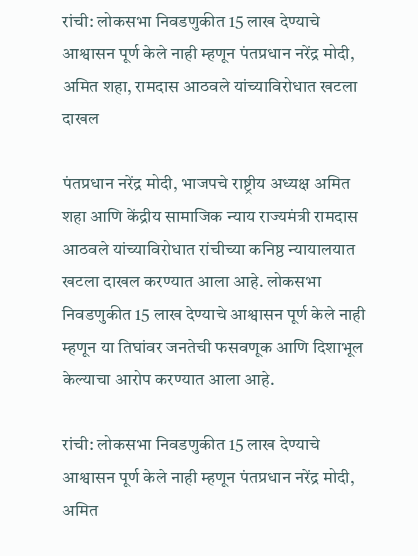रांची: लोकसभा निवडणुकीत 15 लाख देण्याचे आश्वासन पूर्ण केले नाही म्हणून पंतप्रधान नरेंद्र मोदी, अमित शहा, रामदास आठवले यांच्याविरोधात खटला दाखल

पंतप्रधान नरेंद्र मोदी, भाजपचे राष्ट्रीय अध्यक्ष अमित शहा आणि केंद्रीय सामाजिक न्याय राज्यमंत्री रामदास आठवले यांच्याविरोधात रांचीच्या कनिष्ठ न्यायालयात खटला दाखल करण्यात आला आहे. लोकसभा निवडणुकीत 15 लाख देण्याचे आश्वासन पूर्ण केले नाही म्हणून या तिघांवर जनतेची फसवणूक आणि दिशाभूल केल्याचा आरोप करण्यात आला आहे.

रांची: लोकसभा निवडणुकीत 15 लाख देण्याचे आश्वासन पूर्ण केले नाही म्हणून पंतप्रधान नरेंद्र मोदी, अमित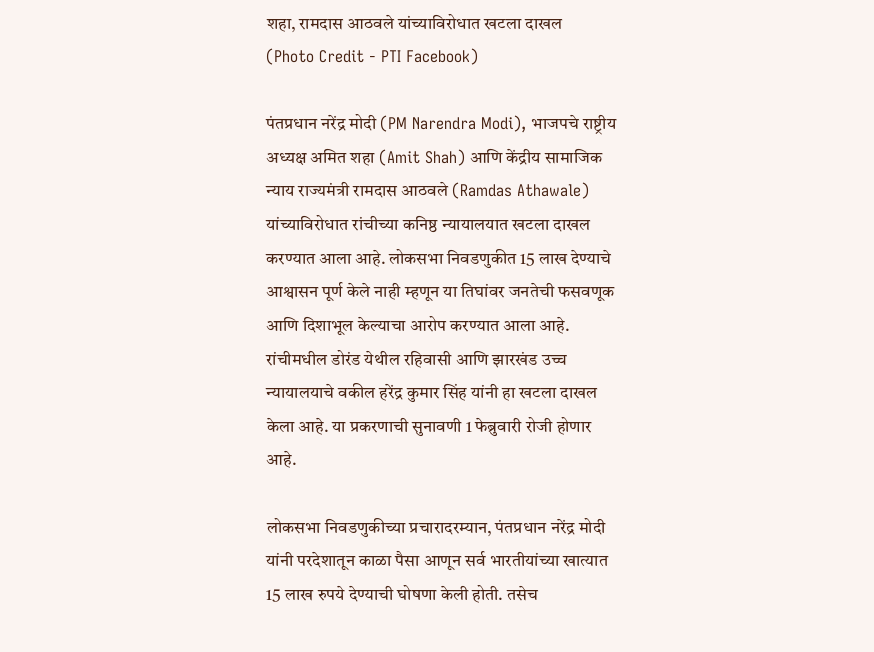शहा, रामदास आठवले यांच्याविरोधात खटला दाखल
(Photo Credit - PTI Facebook)

पंतप्रधान नरेंद्र मोदी (PM Narendra Modi), भाजपचे राष्ट्रीय अध्यक्ष अमित शहा (Amit Shah) आणि केंद्रीय सामाजिक न्याय राज्यमंत्री रामदास आठवले (Ramdas Athawale) यांच्याविरोधात रांचीच्या कनिष्ठ न्यायालयात खटला दाखल करण्यात आला आहे. लोकसभा निवडणुकीत 15 लाख देण्याचे आश्वासन पूर्ण केले नाही म्हणून या तिघांवर जनतेची फसवणूक आणि दिशाभूल केल्याचा आरोप करण्यात आला आहे. रांचीमधील डोरंड येथील रहिवासी आणि झारखंड उच्च न्यायालयाचे वकील हरेंद्र कुमार सिंह यांनी हा खटला दाखल केला आहे. या प्रकरणाची सुनावणी 1 फेब्रुवारी रोजी होणार आहे.

लोकसभा निवडणुकीच्या प्रचारादरम्यान, पंतप्रधान नरेंद्र मोदी यांनी परदेशातून काळा पैसा आणून सर्व भारतीयांच्या खात्यात 15 लाख रुपये देण्याची घोषणा केली होती. तसेच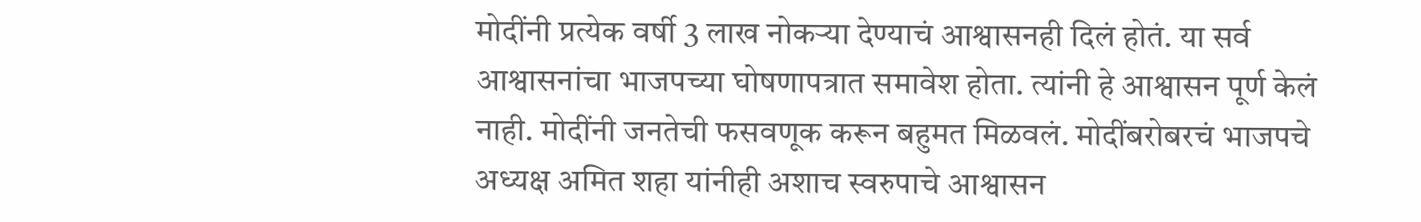मोदींनी प्रत्येक वर्षी 3 लाख नोकऱ्या देण्याचं आश्वासनही दिलं होतं. या सर्व आश्वासनांचा भाजपच्या घोषणापत्रात समावेश होता. त्यांनी हे आश्वासन पूर्ण केलं नाही. मोदींनी जनतेची फसवणूक करून बहुमत मिळवलं. मोदींबरोबरचं भाजपचे अध्यक्ष अमित शहा यांनीही अशाच स्वरुपाचे आश्वासन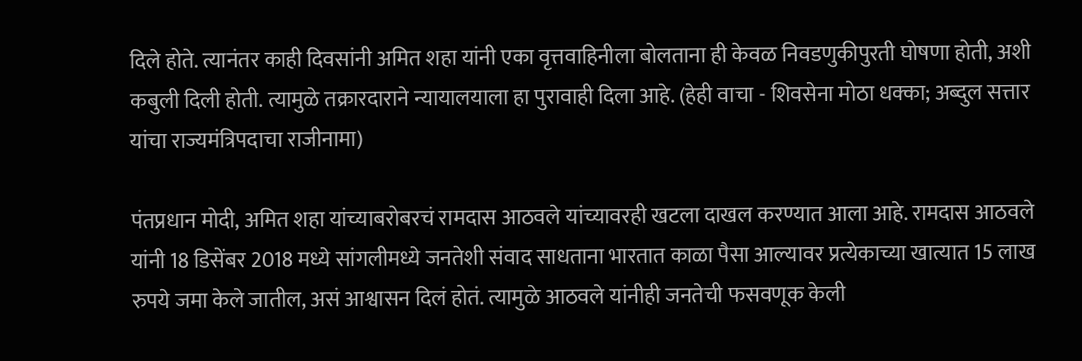दिले होते. त्यानंतर काही दिवसांनी अमित शहा यांनी एका वृत्तवाहिनीला बोलताना ही केवळ निवडणुकीपुरती घोषणा होती, अशी कबुली दिली होती. त्यामुळे तक्रारदाराने न्यायालयाला हा पुरावाही दिला आहे. (हेही वाचा - शिवसेना मोठा धक्का; अब्दुल सत्तार यांचा राज्यमंत्रिपदाचा राजीनामा)

पंतप्रधान मोदी, अमित शहा यांच्याबरोबरचं रामदास आठवले यांच्यावरही खटला दाखल करण्यात आला आहे. रामदास आठवले यांनी 18 डिसेंबर 2018 मध्ये सांगलीमध्ये जनतेशी संवाद साधताना भारतात काळा पैसा आल्यावर प्रत्येकाच्या खात्यात 15 लाख रुपये जमा केले जातील, असं आश्वासन दिलं होतं. त्यामुळे आठवले यांनीही जनतेची फसवणूक केली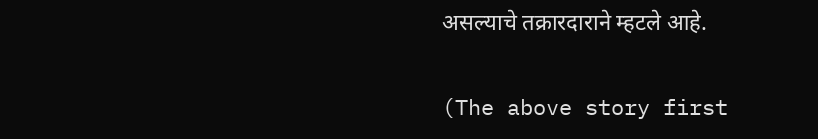असल्याचे तक्रारदाराने म्हटले आहे.

(The above story first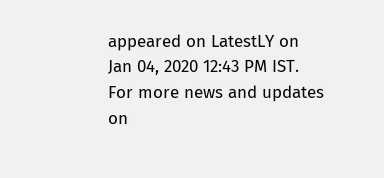appeared on LatestLY on Jan 04, 2020 12:43 PM IST. For more news and updates on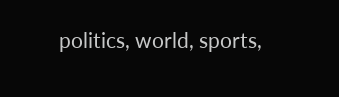politics, world, sports,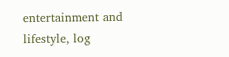entertainment and lifestyle, log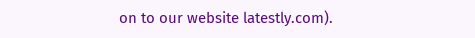on to our website latestly.com).